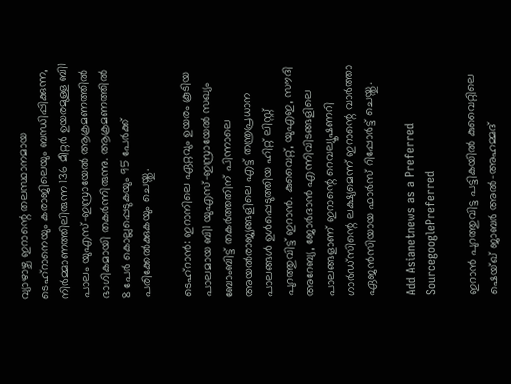വ്യാഴാഴ്ച ഇറാന്റെ തലസ്ഥാനമായ ടെഹ്‌റാനെയും കരാജിലെയും ബന്ധിപ്പിക്കുന്ന, നിർമ്മാണത്തിലിരുന്ന 136 മീറ്റർ ഉയരമുള്ള ബി1 പാലം യുഎസ്-ഇസ്രായേൽ ആക്രമണത്തിൽ ഭാഗികമായി തകർന്നിരുന്നു. ആക്രമണത്തിൽ 8 പേർ കൊല്ലപ്പെടുകയും 95 പേർക്ക് പരിക്കേൽക്കുകയും ചെയ്തു.

ടെഹ്‌റാൻ: ഇറാനിലെ ഏറ്റവും ഉയരം കൂടിയ പാലമായ ബി1 യുഎസ്-ഇസ്രായേൽ സഖ്യം ബോംബിട്ട് തകർത്തതിന് പിന്നാലെ അയൽരാജ്യങ്ങളിലെ എട്ട് തന്ത്രപ്രധാന പാലങ്ങൾ ഉൾപ്പെടുത്തിയ ഹിറ്റ് ലിസ്റ്റ് പുറത്തുവിട്ട് ഇറാൻ. കുവൈറ്റ്, യുഎഇ, സൗദി അറേബ്യ, ജോർദാൻ എന്നിവിടങ്ങളിലെ പാലങ്ങളാണ് ഇറാന്റെ റെവല്യൂഷണറി ഗാർഡ്‌സിന്റെ ലക്ഷ്യമെന്ന് ഇറാന്റെ വാർത്താ ഏജൻസിയായ ഫാർസ് റിപ്പോർട്ട് ചെയ്തു.

Add Asianetnews as a Preferred SourcegooglePreferred

ഇറാൻ പുറത്തുവിട്ട പട്ടികയിൽ കുവൈറ്റിലെ ഷെയ്ഖ് ജാബർ അൽ-അഹമ്മദ്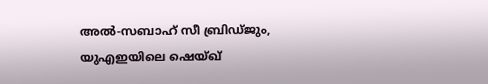അൽ-സബാഹ് സീ ബ്രിഡ്ജും, യുഎഇയിലെ ഷെയ്ഖ്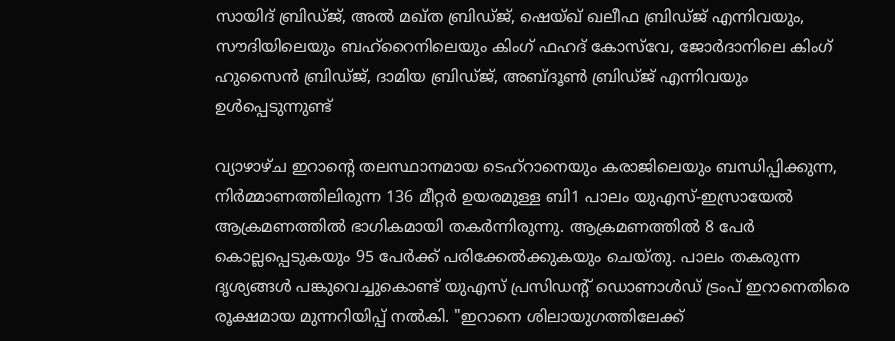സായിദ് ബ്രിഡ്ജ്, അൽ മഖ്ത ബ്രിഡ്ജ്, ഷെയ്ഖ് ഖലീഫ ബ്രിഡ്ജ് എന്നിവയും, സൗദിയിലെയും ബഹ്റൈനിലെയും കിംഗ് ഫഹദ് കോസ്‌വേ, ജോർദാനിലെ കിംഗ് ഹുസൈൻ ബ്രിഡ്ജ്, ദാമിയ ബ്രിഡ്ജ്, അബ്ദൂൺ ബ്രിഡ്ജ് എന്നിവയും ഉൾപ്പെടുന്നുണ്ട്

വ്യാഴാഴ്ച ഇറാന്റെ തലസ്ഥാനമായ ടെഹ്‌റാനെയും കരാജിലെയും ബന്ധിപ്പിക്കുന്ന, നിർമ്മാണത്തിലിരുന്ന 136 മീറ്റർ ഉയരമുള്ള ബി1 പാലം യുഎസ്-ഇസ്രായേൽ ആക്രമണത്തിൽ ഭാഗികമായി തകർന്നിരുന്നു. ആക്രമണത്തിൽ 8 പേർ കൊല്ലപ്പെടുകയും 95 പേർക്ക് പരിക്കേൽക്കുകയും ചെയ്തു. പാലം തകരുന്ന ദൃശ്യങ്ങൾ പങ്കുവെച്ചുകൊണ്ട് യുഎസ് പ്രസിഡന്റ് ഡൊണാൾഡ് ട്രംപ് ഇറാനെതിരെ രൂക്ഷമായ മുന്നറിയിപ്പ് നൽകി. "ഇറാനെ ശിലായുഗത്തിലേക്ക്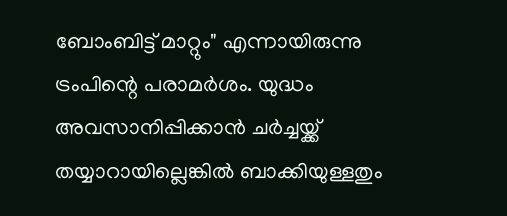ബോംബിട്ട് മാറ്റും" എന്നായിരുന്നു ട്രംപിന്റെ പരാമർശം. യുദ്ധം അവസാനിപ്പിക്കാൻ ചർച്ചയ്ക്ക് തയ്യാറായില്ലെങ്കിൽ ബാക്കിയുള്ളതും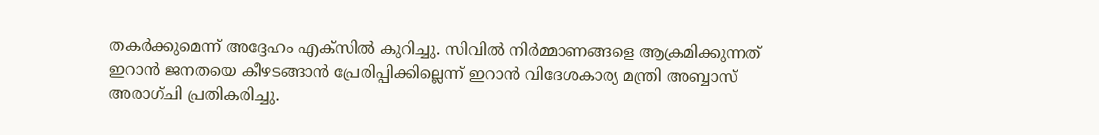തകർക്കുമെന്ന് അദ്ദേഹം എക്സിൽ കുറിച്ചു. സിവിൽ നിർമ്മാണങ്ങളെ ആക്രമിക്കുന്നത് ഇറാൻ ജനതയെ കീഴടങ്ങാൻ പ്രേരിപ്പിക്കില്ലെന്ന് ഇറാൻ വിദേശകാര്യ മന്ത്രി അബ്ബാസ് അരാഗ്‌ചി പ്രതികരിച്ചു.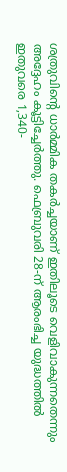ശത്രുവിന്റെ ധാർമ്മിക തകർച്ചയാണ് ഇതിലൂടെ വെളിവാകുന്നതെന്നും അദ്ദേഹം കൂട്ടിച്ചേർത്തു. ഫെബ്രുവരി 28-ന് ആരംഭിച്ച യുദ്ധത്തിൽ ഇതുവരെ 1,340-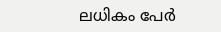ലധികം പേർ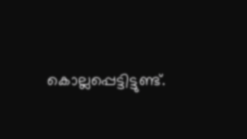കൊല്ലപ്പെട്ടിട്ടുണ്ട്.